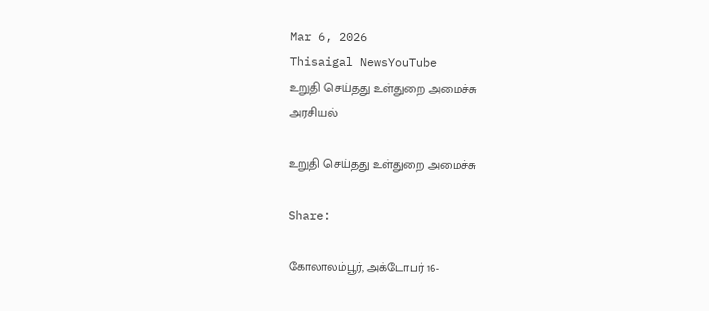Mar 6, 2026
Thisaigal NewsYouTube
உறுதி செய்தது உள்துறை அமைச்சு
அரசியல்

உறுதி செய்தது உள்துறை அமைச்சு

Share:

கோலாலம்பூர், அக்டோபர் 16-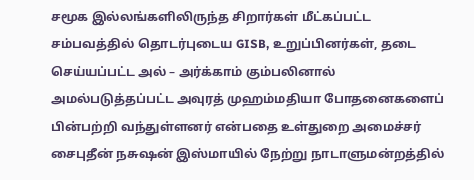சமூக இல்லங்களிலிருந்த சிறார்கள் மீட்கப்பட்ட சம்பவத்தில் தொடர்புடைய GISB, உறுப்பினர்கள், தடை செய்யப்பட்ட அல் – அர்க்காம் கும்பலினால் அமல்படுத்தப்பட்ட அவுரத் முஹம்மதியா போதனைகளைப் பின்பற்றி வந்துள்ளனர் என்பதை உள்துறை அமைச்சர் சைபுதீன் நசுஷன் இஸ்மாயில் நேற்று நாடாளுமன்றத்தில்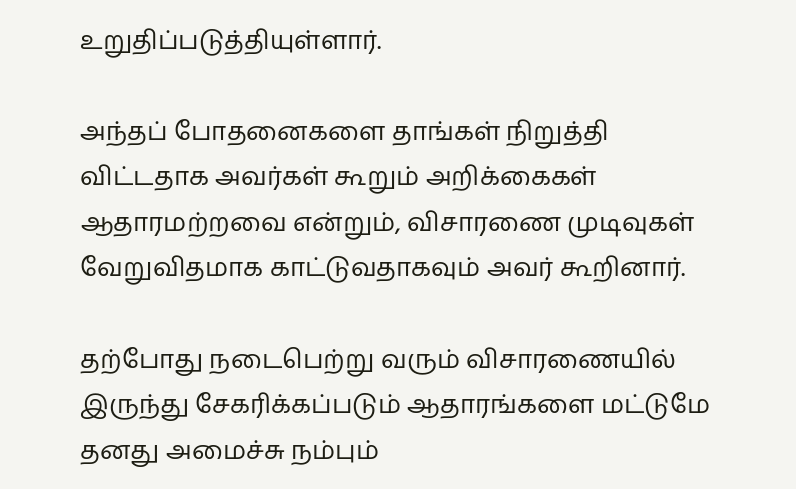உறுதிப்படுத்தியுள்ளார்.

அந்தப் போதனைகளை தாங்கள் நிறுத்தி விட்டதாக அவர்கள் கூறும் அறிக்கைகள் ஆதாரமற்றவை என்றும், விசாரணை முடிவுகள் வேறுவிதமாக காட்டுவதாகவும் அவர் கூறினார்.

தற்போது நடைபெற்று வரும் விசாரணையில் இருந்து சேகரிக்கப்படும் ஆதாரங்களை மட்டுமே தனது அமைச்சு நம்பும்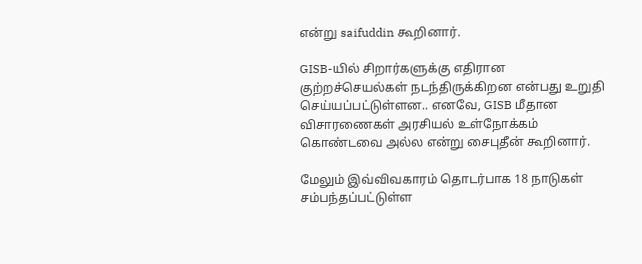என்று saifuddin கூறினார்.

GISB-யில் சிறார்களுக்கு எதிரான குற்றச்செயல்கள் நடந்திருக்கிறன என்பது உறுதி செய்யப்பட்டுள்ளன.. எனவே, GISB மீதான விசாரணைகள் அரசியல் உள்நோக்கம் கொண்டவை அல்ல என்று சைபுதீன் கூறினார்.

மேலும் இவ்விவகாரம் தொடர்பாக 18 நாடுகள் சம்பந்தப்பட்டுள்ள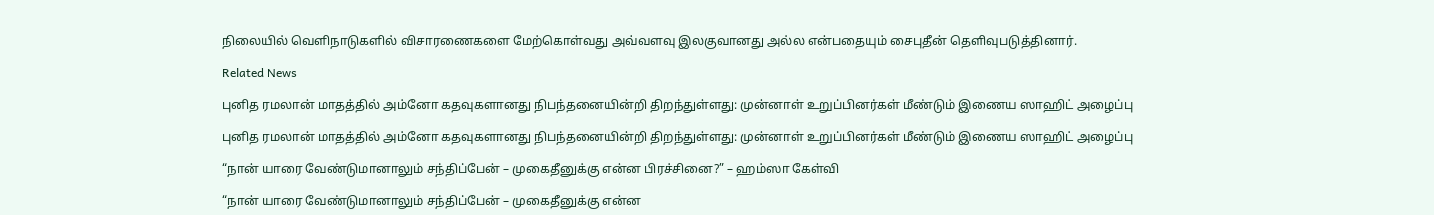நிலையில் வெளிநாடுகளில் விசாரணைகளை மேற்கொள்வது அவ்வளவு இலகுவானது அல்ல என்பதையும் சைபுதீன் தெளிவுபடுத்தினார்.

Related News

புனித ரமலான் மாதத்தில் அம்னோ கதவுகளானது நிபந்தனையின்றி திறந்துள்ளது: முன்னாள் உறுப்பினர்கள் மீண்டும் இணைய ஸாஹிட் அழைப்பு

புனித ரமலான் மாதத்தில் அம்னோ கதவுகளானது நிபந்தனையின்றி திறந்துள்ளது: முன்னாள் உறுப்பினர்கள் மீண்டும் இணைய ஸாஹிட் அழைப்பு

“நான் யாரை வேண்டுமானாலும் சந்திப்பேன் – முகைதீனுக்கு என்ன பிரச்சினை?” – ஹம்ஸா கேள்வி

“நான் யாரை வேண்டுமானாலும் சந்திப்பேன் – முகைதீனுக்கு என்ன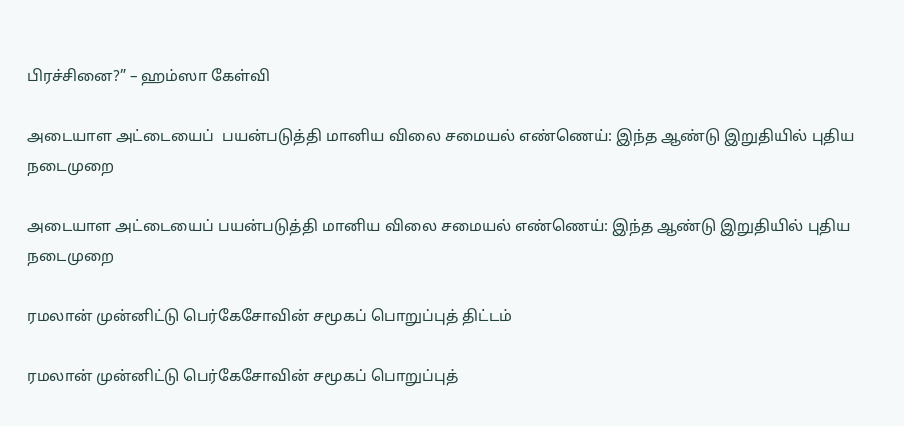பிரச்சினை?” – ஹம்ஸா கேள்வி

அடையாள அட்டையைப்  பயன்படுத்தி மானிய விலை சமையல் எண்ணெய்: இந்த ஆண்டு இறுதியில் புதிய நடைமுறை

அடையாள அட்டையைப் பயன்படுத்தி மானிய விலை சமையல் எண்ணெய்: இந்த ஆண்டு இறுதியில் புதிய நடைமுறை

ரமலான் முன்னிட்டு பெர்கேசோவின் சமூகப் பொறுப்புத் திட்டம்

ரமலான் முன்னிட்டு பெர்கேசோவின் சமூகப் பொறுப்புத்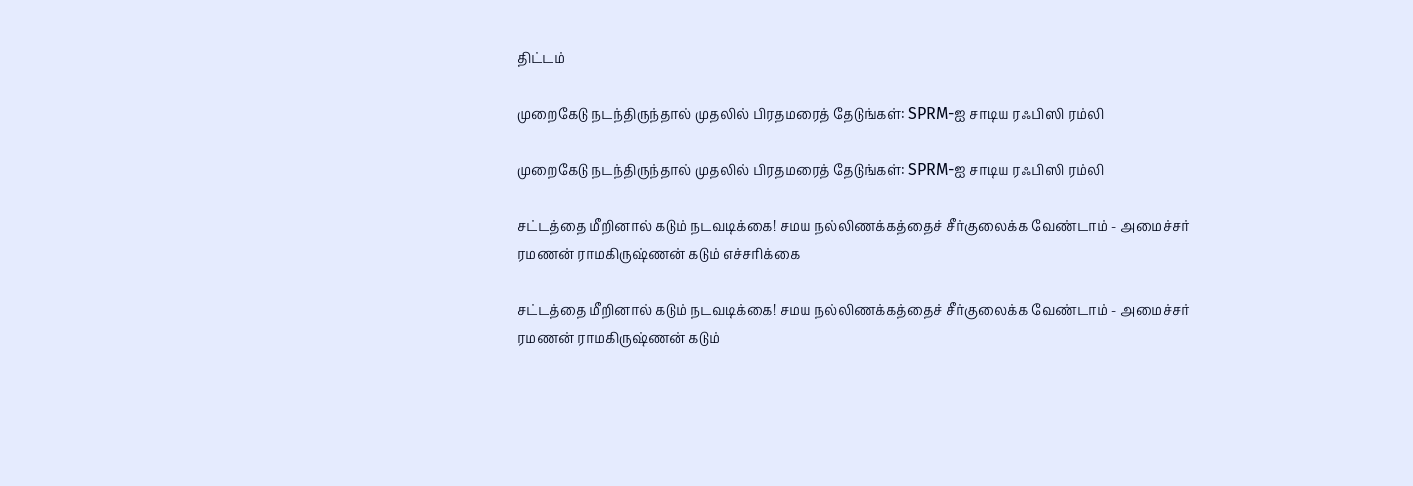திட்டம்

முறைகேடு நடந்திருந்தால் முதலில் பிரதமரைத் தேடுங்கள்: SPRM-ஐ சாடிய ரஃபிஸி ரம்லி

முறைகேடு நடந்திருந்தால் முதலில் பிரதமரைத் தேடுங்கள்: SPRM-ஐ சாடிய ரஃபிஸி ரம்லி

சட்டத்தை மீறினால் கடும் நடவடிக்கை! சமய நல்லிணக்கத்தைச் சீர்குலைக்க வேண்டாம் - அமைச்சர் ரமணன் ராமகிருஷ்ணன் கடும் எச்சரிக்கை

சட்டத்தை மீறினால் கடும் நடவடிக்கை! சமய நல்லிணக்கத்தைச் சீர்குலைக்க வேண்டாம் - அமைச்சர் ரமணன் ராமகிருஷ்ணன் கடும்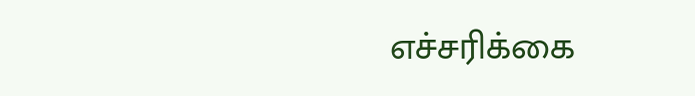எச்சரிக்கை